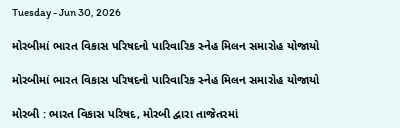Tuesday - Jun 30, 2026

મોરબીમાં ભારત વિકાસ પરિષદનો પારિવારિક સ્નેહ મિલન સમારોહ યોજાયો

મોરબીમાં ભારત વિકાસ પરિષદનો પારિવારિક સ્નેહ મિલન સમારોહ યોજાયો

મોરબી : ભારત વિકાસ પરિષદ, મોરબી દ્વારા તાજેતરમાં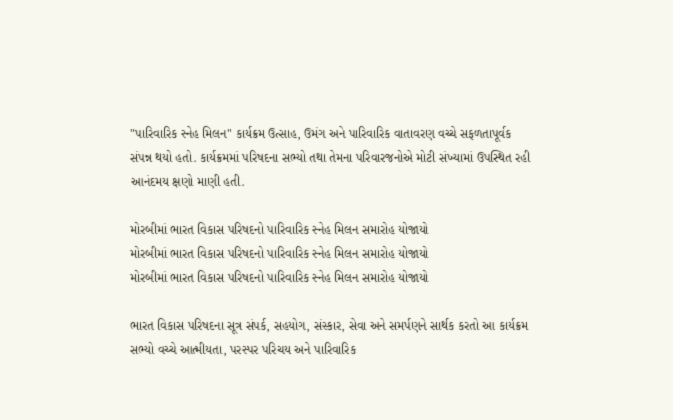"પારિવારિક સ્નેહ મિલન" કાર્યક્રમ ઉત્સાહ, ઉમંગ અને પારિવારિક વાતાવરણ વચ્ચે સફળતાપૂર્વક સંપન્ન થયો હતો. કાર્યક્રમમાં પરિષદના સભ્યો તથા તેમના પરિવારજનોએ મોટી સંખ્યામાં ઉપસ્થિત રહી આનંદમય ક્ષણો માણી હતી.

મોરબીમાં ભારત વિકાસ પરિષદનો પારિવારિક સ્નેહ મિલન સમારોહ યોજાયો
મોરબીમાં ભારત વિકાસ પરિષદનો પારિવારિક સ્નેહ મિલન સમારોહ યોજાયો
મોરબીમાં ભારત વિકાસ પરિષદનો પારિવારિક સ્નેહ મિલન સમારોહ યોજાયો

ભારત વિકાસ પરિષદના સૂત્ર સંપર્ક, સહયોગ, સંસ્કાર, સેવા અને સમર્પણને સાર્થક કરતો આ કાર્યક્રમ સભ્યો વચ્ચે આત્મીયતા, પરસ્પર પરિચય અને પારિવારિક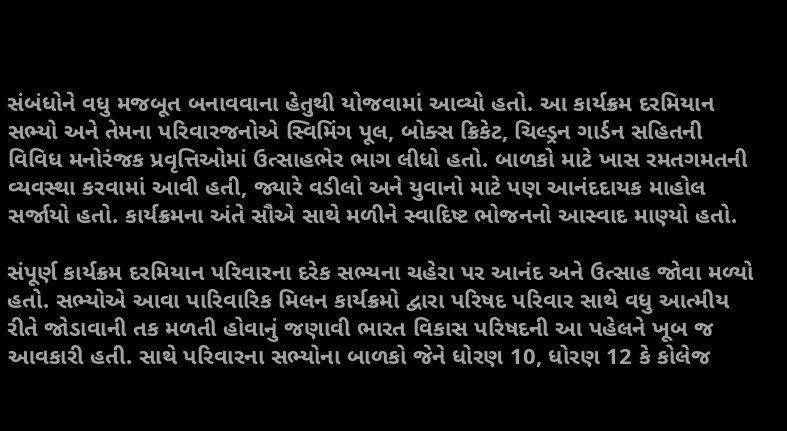સંબંધોને વધુ મજબૂત બનાવવાના હેતુથી યોજવામાં આવ્યો હતો. આ કાર્યક્રમ દરમિયાન સભ્યો અને તેમના પરિવારજનોએ સ્વિમિંગ પૂલ, બોક્સ ક્રિકેટ, ચિલ્ડ્રન ગાર્ડન સહિતની વિવિધ મનોરંજક પ્રવૃત્તિઓમાં ઉત્સાહભેર ભાગ લીધો હતો. બાળકો માટે ખાસ રમતગમતની વ્યવસ્થા કરવામાં આવી હતી, જ્યારે વડીલો અને યુવાનો માટે પણ આનંદદાયક માહોલ સર્જાયો હતો. કાર્યક્રમના અંતે સૌએ સાથે મળીને સ્વાદિષ્ટ ભોજનનો આસ્વાદ માણ્યો હતો.

સંપૂર્ણ કાર્યક્રમ દરમિયાન પરિવારના દરેક સભ્યના ચહેરા પર આનંદ અને ઉત્સાહ જોવા મળ્યો હતો. સભ્યોએ આવા પારિવારિક મિલન કાર્યક્રમો દ્વારા પરિષદ પરિવાર સાથે વધુ આત્મીય રીતે જોડાવાની તક મળતી હોવાનું જણાવી ભારત વિકાસ પરિષદની આ પહેલને ખૂબ જ આવકારી હતી. સાથે પરિવારના સભ્યોના બાળકો જેને ધોરણ 10, ધોરણ 12 કે કોલેજ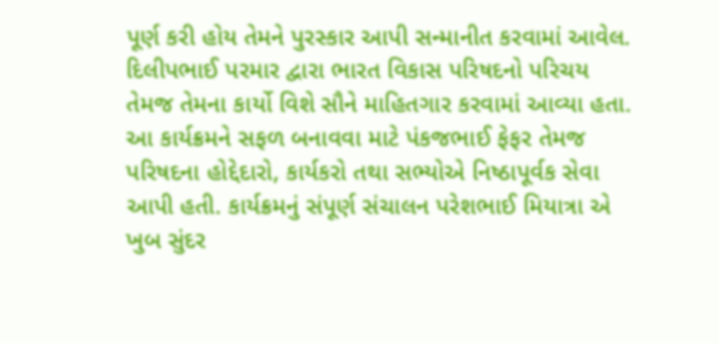પૂર્ણ કરી હોય તેમને પુરસ્કાર આપી સન્માનીત કરવામાં આવેલ. દિલીપભાઈ પરમાર દ્વારા ભારત વિકાસ પરિષદનો પરિચય તેમજ તેમના કાર્યો વિશે સૌને માહિતગાર કરવામાં આવ્યા હતા. આ કાર્યક્રમને સફળ બનાવવા માટે પંકજભાઈ ફેફર તેમજ પરિષદના હોદ્દેદારો, કાર્યકરો તથા સભ્યોએ નિષ્ઠાપૂર્વક સેવા આપી હતી. કાર્યક્રમનું સંપૂર્ણ સંચાલન પરેશભાઈ મિયાત્રા એ ખુબ સુંદર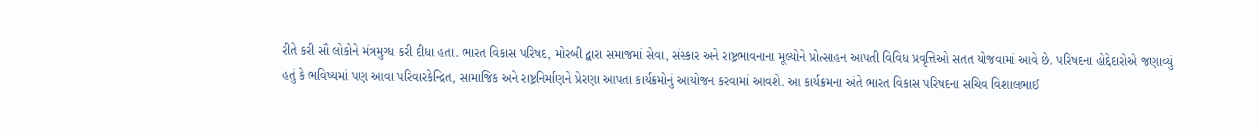રીતે કરી સૌ લોકોને મંત્રમુગ્ધ કરી દીધા હતા. ભારત વિકાસ પરિષદ, મોરબી દ્વારા સમાજમાં સેવા, સંસ્કાર અને રાષ્ટ્રભાવનાના મૂલ્યોને પ્રોત્સાહન આપતી વિવિધ પ્રવૃત્તિઓ સતત યોજવામાં આવે છે. પરિષદના હોદ્દેદારોએ જણાવ્યું હતું કે ભવિષ્યમાં પણ આવા પરિવારકેન્દ્રિત, સામાજિક અને રાષ્ટ્રનિર્માણને પ્રેરણા આપતા કાર્યક્રમોનું આયોજન કરવામાં આવશે. આ કાર્યક્રમના અંતે ભારત વિકાસ પરિષદના સચિવ વિશાલભાઈ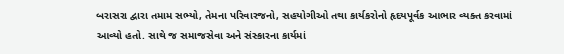બરાસરા દ્વારા તમામ સભ્યો, તેમના પરિવારજનો, સહયોગીઓ તથા કાર્યકરોનો હૃદયપૂર્વક આભાર વ્યક્ત કરવામાં આવ્યો હતો. સાથે જ સમાજસેવા અને સંસ્કારના કાર્યમાં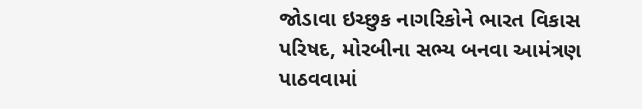જોડાવા ઇચ્છુક નાગરિકોને ભારત વિકાસ પરિષદ, મોરબીના સભ્ય બનવા આમંત્રણ પાઠવવામાં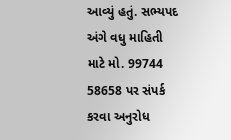આવ્યું હતું. સભ્યપદ અંગે વધુ માહિતી માટે મો. 99744 58658 પર સંપર્ક કરવા અનુરોધ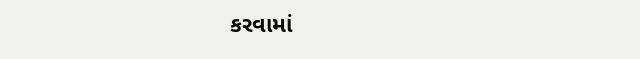કરવામાં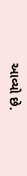આવ્યો છે.